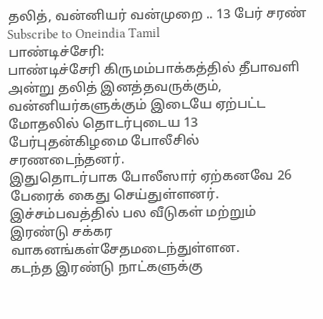தலித், வன்னியர் வன்முறை .. 13 பேர் சரண்
Subscribe to Oneindia Tamil
பாண்டிச்சேரி:
பாண்டிச்சேரி கிருமம்பாக்கத்தில் தீபாவளி அன்று தலித் இனத்தவருக்கும், வன்னியர்களுக்கும் இடையே ஏற்பட்ட மோதலில் தொடர்புடைய 13 பேர்புதன்கிழமை போலீசில் சரணடைந்தனர்.
இதுதொடர்பாக போலீஸார் ஏற்கனவே 26 பேரைக் கைது செய்துள்ளனர். இச்சம்பவத்தில் பல வீடுகள் மற்றும் இரண்டு சக்கர வாகனங்கள்சேதமடைந்துள்ளன.
கடந்த இரண்டு நாட்களுக்கு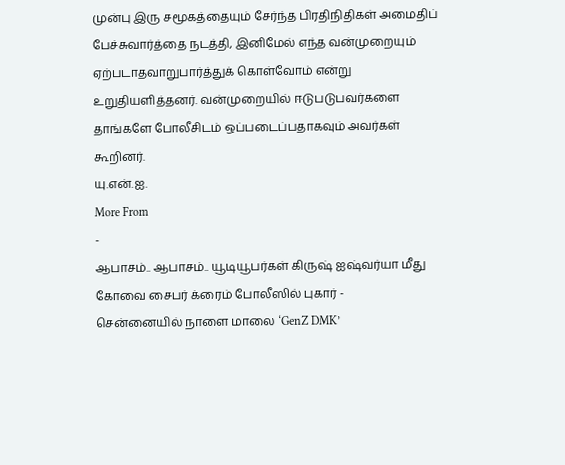முன்பு இரு சமூகத்தையும் சேர்ந்த பிரதிநிதிகள் அமைதிப் பேச்சுவார்த்தை நடத்தி, இனிமேல் எந்த வன்முறையும் ஏற்படாதவாறுபார்த்துக் கொள்வோம் என்று உறுதியளித்தனர். வன்முறையில் ஈடுபடுபவர்களை தாங்களே போலீசிடம் ஒப்படைப்பதாகவும் அவர்கள் கூறினர்.
யு.என்.ஐ.
More From
-
ஆபாசம்.. ஆபாசம்.. யூடியூபர்கள் கிருஷ் ஐஷ்வர்யா மீது கோவை சைபர் க்ரைம் போலீஸில் புகார் -
சென்னையில் நாளை மாலை ‘GenZ DMK’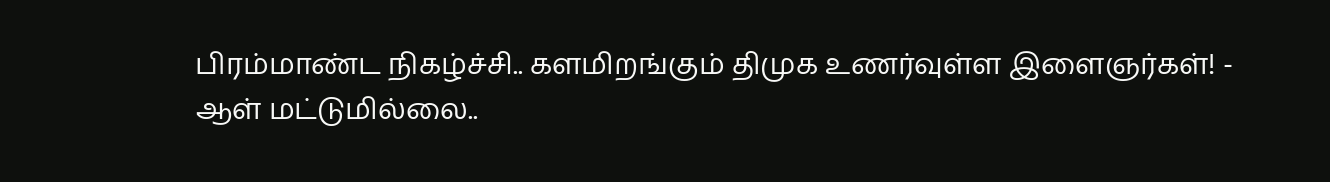பிரம்மாண்ட நிகழ்ச்சி.. களமிறங்கும் திமுக உணர்வுள்ள இளைஞர்கள்! -
ஆள் மட்டுமில்லை..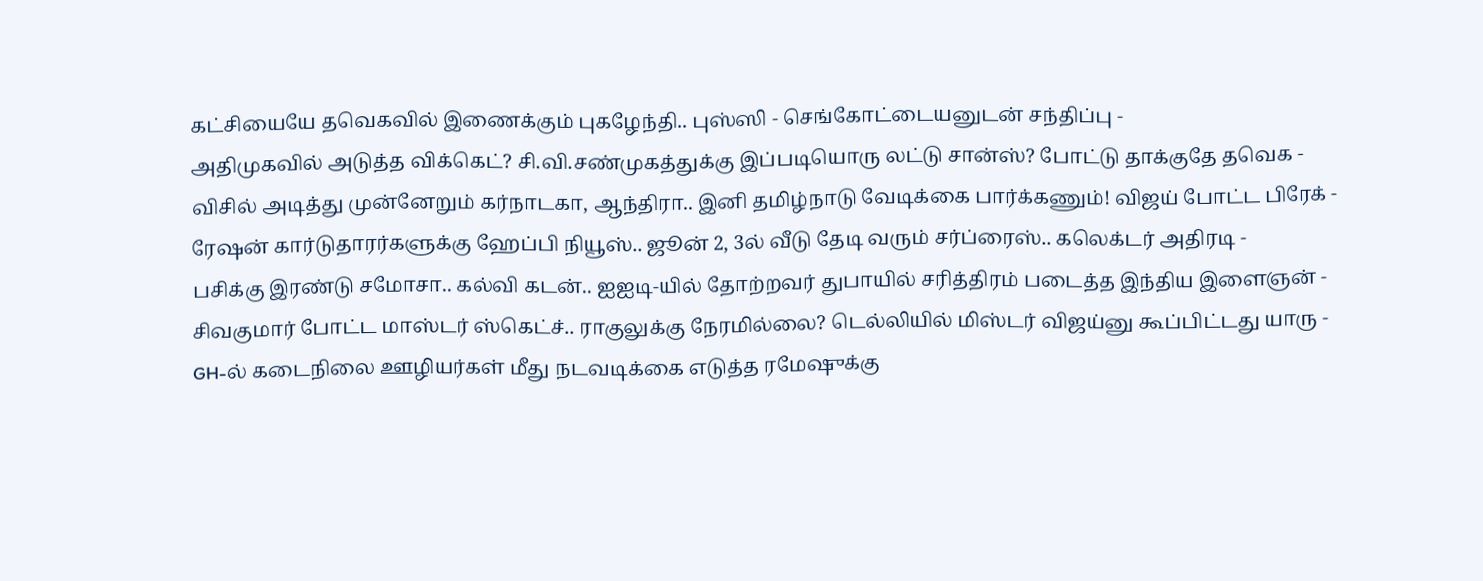கட்சியையே தவெகவில் இணைக்கும் புகழேந்தி.. புஸ்ஸி - செங்கோட்டையனுடன் சந்திப்பு -
அதிமுகவில் அடுத்த விக்கெட்? சி.வி.சண்முகத்துக்கு இப்படியொரு லட்டு சான்ஸ்? போட்டு தாக்குதே தவெக -
விசில் அடித்து முன்னேறும் கர்நாடகா, ஆந்திரா.. இனி தமிழ்நாடு வேடிக்கை பார்க்கணும்! விஜய் போட்ட பிரேக் -
ரேஷன் கார்டுதாரர்களுக்கு ஹேப்பி நியூஸ்.. ஜூன் 2, 3ல் வீடு தேடி வரும் சர்ப்ரைஸ்.. கலெக்டர் அதிரடி -
பசிக்கு இரண்டு சமோசா.. கல்வி கடன்.. ஐஐடி-யில் தோற்றவர் துபாயில் சரித்திரம் படைத்த இந்திய இளைஞன் -
சிவகுமார் போட்ட மாஸ்டர் ஸ்கெட்ச்.. ராகுலுக்கு நேரமில்லை? டெல்லியில் மிஸ்டர் விஜய்னு கூப்பிட்டது யாரு -
GH-ல் கடைநிலை ஊழியர்கள் மீது நடவடிக்கை எடுத்த ரமேஷுக்கு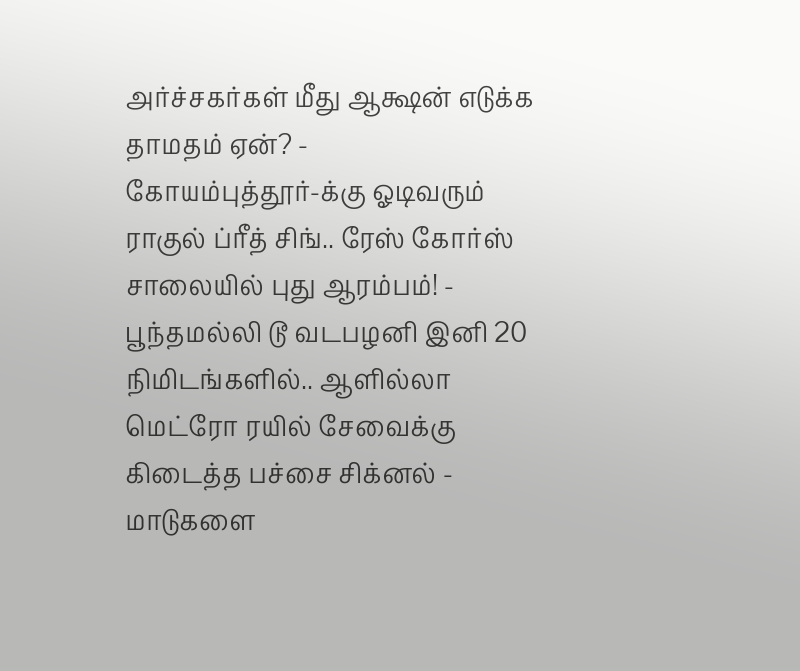அர்ச்சகர்கள் மீது ஆக்ஷன் எடுக்க தாமதம் ஏன்? -
கோயம்புத்தூர்-க்கு ஓடிவரும் ராகுல் ப்ரீத் சிங்.. ரேஸ் கோர்ஸ் சாலையில் புது ஆரம்பம்! -
பூந்தமல்லி டூ வடபழனி இனி 20 நிமிடங்களில்.. ஆளில்லா மெட்ரோ ரயில் சேவைக்கு கிடைத்த பச்சை சிக்னல் -
மாடுகளை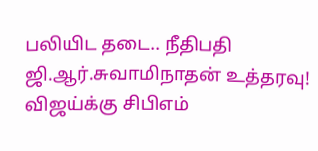பலியிட தடை.. நீதிபதி ஜி.ஆர்.சுவாமிநாதன் உத்தரவு! விஜய்க்கு சிபிஎம்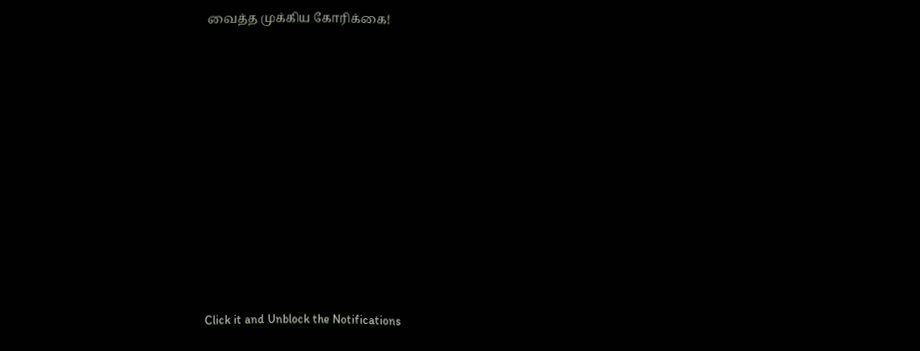வைத்த முக்கிய கோரிக்கை!












Click it and Unblock the Notifications